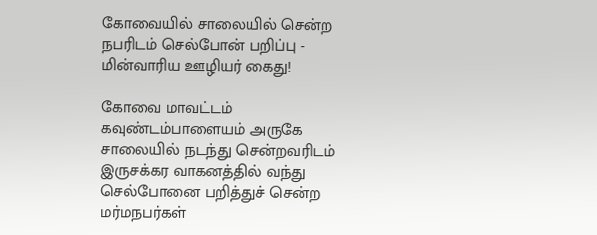கோவையில் சாலையில் சென்ற நபரிடம் செல்போன் பறிப்பு - மின்வாரிய ஊழியர் கைது!

கோவை மாவட்டம் கவுண்டம்பாளையம் அருகே சாலையில் நடந்து சென்றவரிடம் இருசக்கர வாகனத்தில் வந்து செல்போனை பறித்துச் சென்ற மர்மநபர்கள்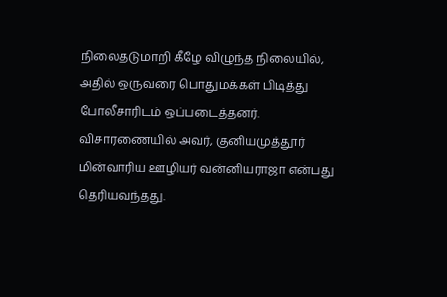நிலைதடுமாறி கீழே விழுந்த நிலையில், அதில் ஒருவரை பொதுமக்கள் பிடித்து போலீசாரிடம் ஒப்படைத்தனர். விசாரணையில் அவர், குனியமுத்தூர் மின்வாரிய ஊழியர் வன்னியராஜா என்பது தெரியவந்தது.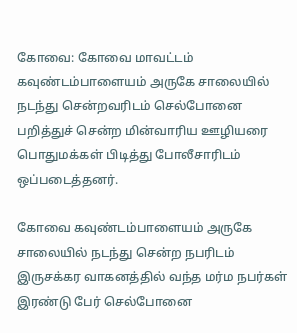கோவை: கோவை மாவட்டம் கவுண்டம்பாளையம் அருகே சாலையில் நடந்து சென்றவரிடம் செல்போனை பறித்துச் சென்ற மின்வாரிய ஊழியரை பொதுமக்கள் பிடித்து போலீசாரிடம் ஒப்படைத்தனர்.

கோவை கவுண்டம்பாளையம் அருகே சாலையில் நடந்து சென்ற நபரிடம் இருசக்கர வாகனத்தில் வந்த மர்ம நபர்கள் இரண்டு பேர் செல்போனை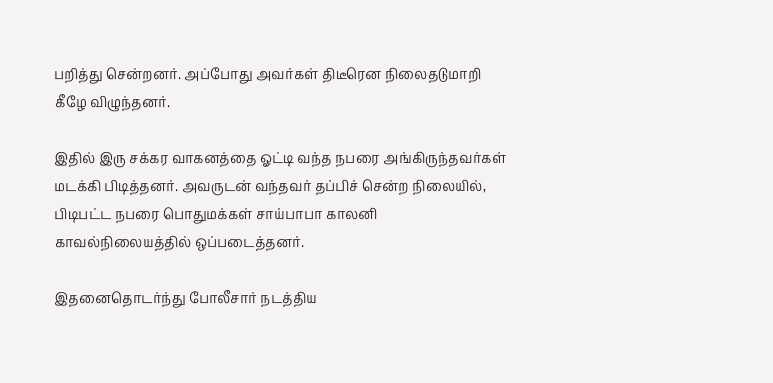பறித்து சென்றனர். அப்போது அவர்கள் திடீரென நிலைதடுமாறி கீழே விழுந்தனர்.

இதில் இரு சக்கர வாகனத்தை ஓட்டி வந்த நபரை அங்கிருந்தவர்கள் மடக்கி பிடித்தனர். அவருடன் வந்தவர் தப்பிச் சென்ற நிலையில், பிடிபட்ட நபரை பொதுமக்கள் சாய்பாபா காலனி காவல்நிலையத்தில் ஒப்படைத்தனர்.

இதனைதொடர்ந்து போலீசார் நடத்திய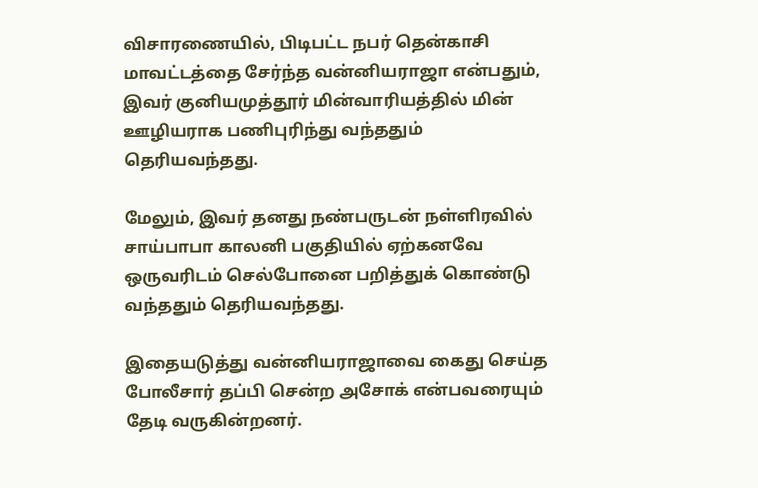விசாரணையில், பிடிபட்ட நபர் தென்காசி மாவட்டத்தை சேர்ந்த வன்னியராஜா என்பதும், இவர் குனியமுத்தூர் மின்வாரியத்தில் மின் ஊழியராக பணிபுரிந்து வந்ததும் தெரியவந்தது.

மேலும், இவர் தனது நண்பருடன் நள்ளிரவில் சாய்பாபா காலனி பகுதியில் ஏற்கனவே ஒருவரிடம் செல்போனை பறித்துக் கொண்டு வந்ததும் தெரியவந்தது.

இதையடுத்து வன்னியராஜாவை கைது செய்த போலீசார் தப்பி சென்ற அசோக் என்பவரையும் தேடி வருகின்றனர்.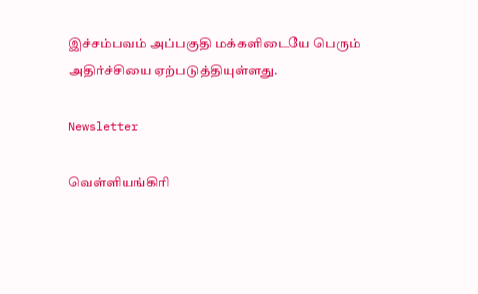இச்சம்பவம் அப்பகுதி மக்களிடையே பெரும் அதிர்ச்சியை ஏற்படுத்தியுள்ளது.

Newsletter

வெள்ளியங்கிரி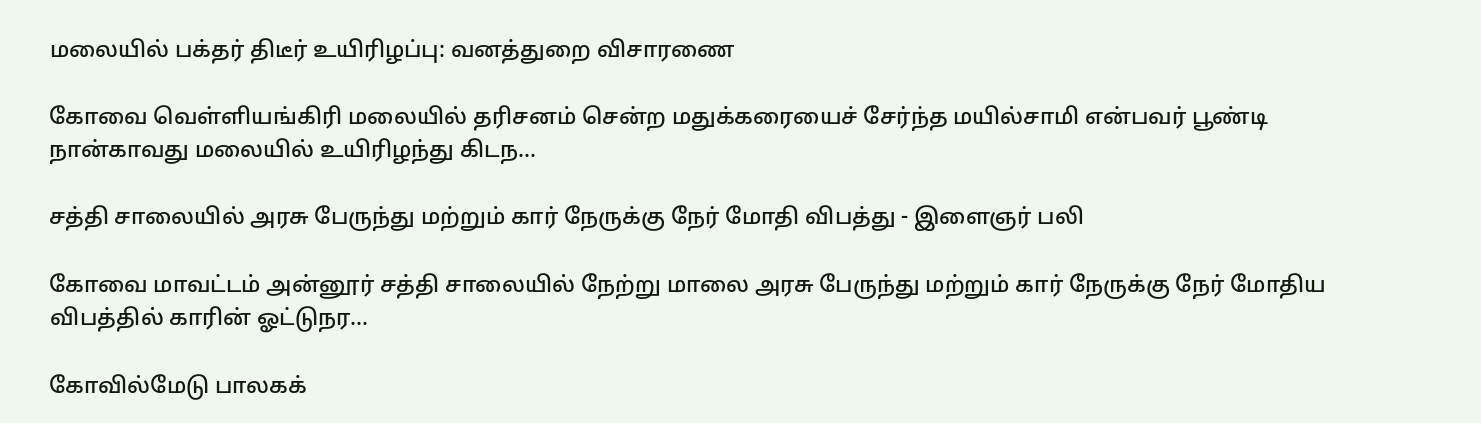மலையில் பக்தர் திடீர் உயிரிழப்பு: வனத்துறை விசாரணை

கோவை வெள்ளியங்கிரி மலையில் தரிசனம் சென்ற மதுக்கரையைச் சேர்ந்த மயில்சாமி என்பவர் பூண்டி நான்காவது மலையில் உயிரிழந்து கிடந...

சத்தி சாலையில் அரசு பேருந்து மற்றும் கார் நேருக்கு நேர் மோதி விபத்து - இளைஞர் பலி

கோவை மாவட்டம் அன்னூர் சத்தி சாலையில் நேற்று மாலை அரசு பேருந்து மற்றும் கார் நேருக்கு நேர் மோதிய விபத்தில் காரின் ஓட்டுநர...

கோவில்மேடு பாலகக்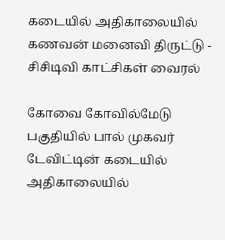கடையில் அதிகாலையில் கணவன் மனைவி திருட்டு - சிசிடிவி காட்சிகள் வைரல்

கோவை கோவில்மேடு பகுதியில் பால் முகவர் டேவிட்டின் கடையில் அதிகாலையில்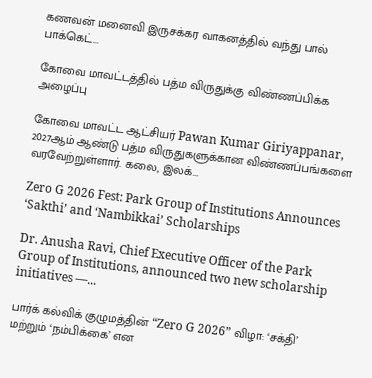கணவன் மனைவி இருசக்கர வாகனத்தில் வந்து பால் பாக்கெட்...

கோவை மாவட்டத்தில் பத்ம விருதுக்கு விண்ணப்பிக்க அழைப்பு

கோவை மாவட்ட ஆட்சியர் Pawan Kumar Giriyappanar, 2027ஆம் ஆண்டு பத்ம விருதுகளுக்கான விண்ணப்பங்களை வரவேற்றுள்ளார். கலை, இலக்...

Zero G 2026 Fest: Park Group of Institutions Announces ‘Sakthi’ and ‘Nambikkai’ Scholarships

Dr. Anusha Ravi, Chief Executive Officer of the Park Group of Institutions, announced two new scholarship initiatives —...

பார்க் கல்விக் குழுமத்தின் “Zero G 2026” விழா: ‘சக்தி’ மற்றும் ‘நம்பிக்கை’ என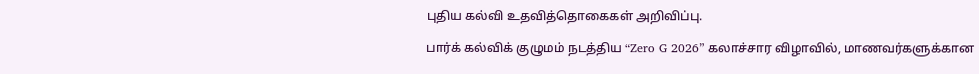புதிய கல்வி உதவித்தொகைகள் அறிவிப்பு.

பார்க் கல்விக் குழுமம் நடத்திய “Zero G 2026” கலாச்சார விழாவில், மாணவர்களுக்கான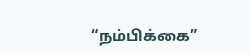“நம்பிக்கை”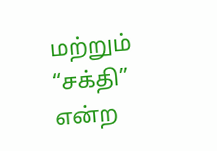மற்றும் “சக்தி” என்ற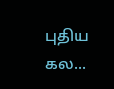புதிய கல...